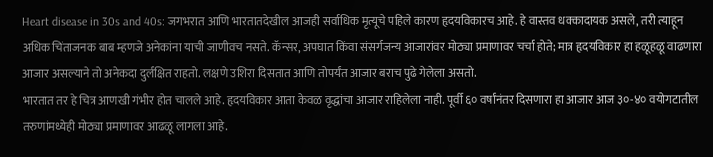Heart disease in 30s and 40s: जगभरात आणि भारतातदेखील आजही सर्वाधिक मृत्यूचे पहिले कारण हृदयविकारच आहे. हे वास्तव धक्कादायक असले, तरी त्याहून अधिक चिंताजनक बाब म्हणजे अनेकांना याची जाणीवच नसते. कॅन्सर, अपघात किंवा संसर्गजन्य आजारांवर मोठ्या प्रमाणावर चर्चा होते; मात्र हृदयविकार हा हळूहळू वाढणारा आजार असल्याने तो अनेकदा दुर्लक्षित राहतो. लक्षणे उशिरा दिसतात आणि तोपर्यंत आजार बराच पुढे गेलेला असतो.
भारतात तर हे चित्र आणखी गंभीर होत चालले आहे. हृदयविकार आता केवळ वृद्धांचा आजार राहिलेला नाही. पूर्वी ६० वर्षांनंतर दिसणारा हा आजार आज ३०-४० वयोगटातील तरुणांमध्येही मोठ्या प्रमाणावर आढळू लागला आहे.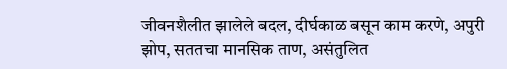जीवनशैलीत झालेले बदल, दीर्घकाळ बसून काम करणे, अपुरी झोप, सततचा मानसिक ताण, असंतुलित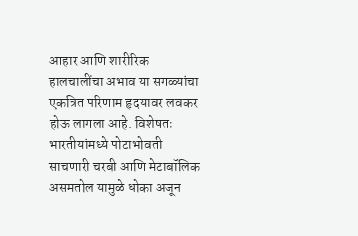आहार आणि शारीरिक हालचालींचा अभाव या सगळ्यांचा एकत्रित परिणाम हृदयावर लवकर होऊ लागला आहे. विशेषतः भारतीयांमध्ये पोटाभोवती साचणारी चरबी आणि मेटाबॉलिक असमतोल यामुळे धोका अजून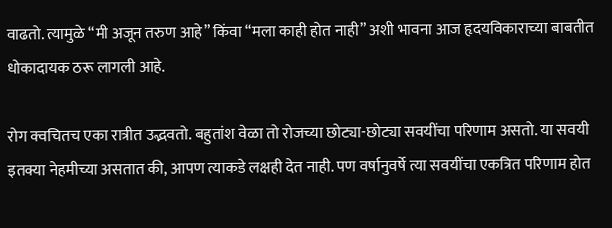वाढतो. त्यामुळे “मी अजून तरुण आहे” किंवा “मला काही होत नाही” अशी भावना आज हृदयविकाराच्या बाबतीत धोकादायक ठरू लागली आहे.

रोग क्वचितच एका रात्रीत उद्भवतो. बहुतांश वेळा तो रोजच्या छोट्या-छोट्या सवयींचा परिणाम असतो. या सवयी इतक्या नेहमीच्या असतात की, आपण त्याकडे लक्षही देत नाही. पण वर्षानुवर्षे त्या सवयींचा एकत्रित परिणाम होत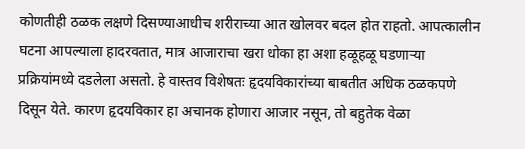कोणतीही ठळक लक्षणे दिसण्याआधीच शरीराच्या आत खोलवर बदल होत राहतो. आपत्कालीन घटना आपल्याला हादरवतात, मात्र आजाराचा खरा धोका हा अशा हळूहळू घडणाऱ्या प्रक्रियांमध्ये दडलेला असतो. हे वास्तव विशेषतः हृदयविकारांच्या बाबतीत अधिक ठळकपणे दिसून येते. कारण हृदयविकार हा अचानक होणारा आजार नसून, तो बहुतेक वेळा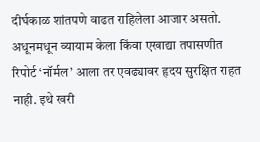दीर्घकाळ शांतपणे वाढत राहिलेला आजार असतो. अधूनमधून व्यायाम केला किंवा एखाद्या तपासणीत रिपोर्ट ‘नॉर्मल’ आला तर एवढ्यावर हृदय सुरक्षित राहत नाही. इथे खरी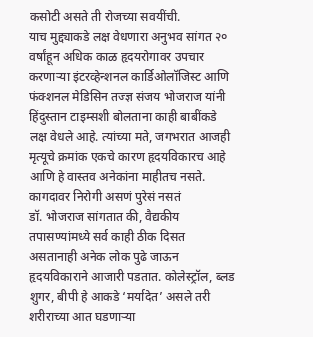कसोटी असते ती रोजच्या सवयींची.
याच मुद्द्याकडे लक्ष वेधणारा अनुभव सांगत २० वर्षांहून अधिक काळ हृदयरोगावर उपचार करणाऱ्या इंटरव्हेन्शनल कार्डिओलॉजिस्ट आणि फंक्शनल मेडिसिन तज्ज्ञ संजय भोजराज यांनी हिंदुस्तान टाइम्सशी बोलताना काही बाबींकडे लक्ष वेधले आहे. त्यांच्या मते, जगभरात आजही मृत्यूचे क्रमांक एकचे कारण हृदयविकारच आहे आणि हे वास्तव अनेकांना माहीतच नसते.
कागदावर निरोगी असणं पुरेसं नसतं
डॉ. भोजराज सांगतात की, वैद्यकीय तपासण्यांमध्ये सर्व काही ठीक दिसत असतानाही अनेक लोक पुढे जाऊन हृदयविकाराने आजारी पडतात. कोलेस्ट्रॉल, ब्लड शुगर, बीपी हे आकडे ‘मर्यादेत’ असले तरी शरीराच्या आत घडणाऱ्या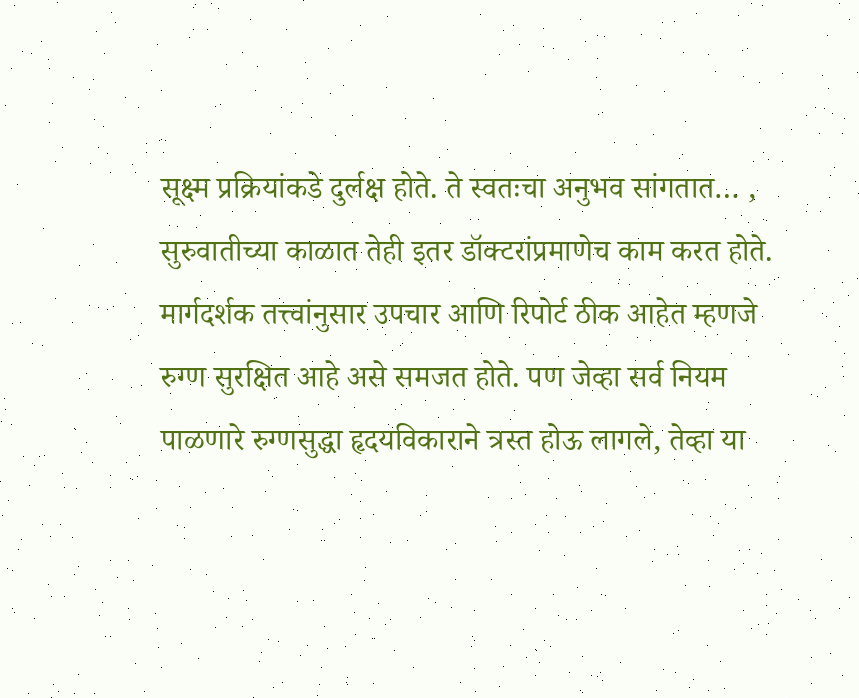सूक्ष्म प्रक्रियांकडे दुर्लक्ष होते. ते स्वतःचा अनुभव सांगतात… , सुरुवातीच्या काळात तेही इतर डॉक्टरांप्रमाणेच काम करत होते. मार्गदर्शक तत्त्वांनुसार उपचार आणि रिपोर्ट ठीक आहेत म्हणजे रुग्ण सुरक्षित आहे असे समजत होते. पण जेव्हा सर्व नियम पाळणारे रुग्णसुद्धा हृदयविकाराने त्रस्त होऊ लागले, तेव्हा या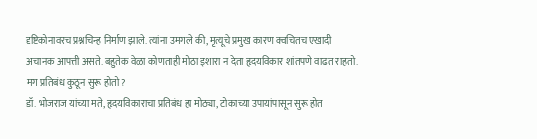दृष्टिकोनावरच प्रश्नचिन्ह निर्माण झाले. त्यांना उमगले की, मृत्यूचे प्रमुख कारण क्वचितच एखादी अचानक आपत्ती असते. बहुतेक वेळा कोणताही मोठा इशारा न देता हृदयविकार शांतपणे वाढत राहतो.
मग प्रतिबंध कुठून सुरू होतो?
डॉ. भोजराज यांच्या मते, हृदयविकाराचा प्रतिबंध हा मोठ्या, टोकाच्या उपायांपासून सुरू होत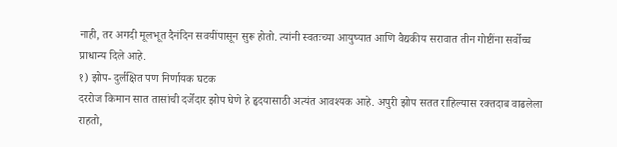नाही, तर अगदी मूलभूत दैनंदिन सवयींपासून सुरू होतो. त्यांनी स्वतःच्या आयुष्यात आणि वैद्यकीय सरावात तीन गोष्टींना सर्वोच्च प्राधान्य दिले आहे.
१) झोप- दुर्लक्षित पण निर्णायक घटक
दररोज किमान सात तासांची दर्जेदार झोप घेणे हे हृदयासाठी अत्यंत आवश्यक आहे. अपुरी झोप सतत राहिल्यास रक्तदाब वाढलेला राहतो,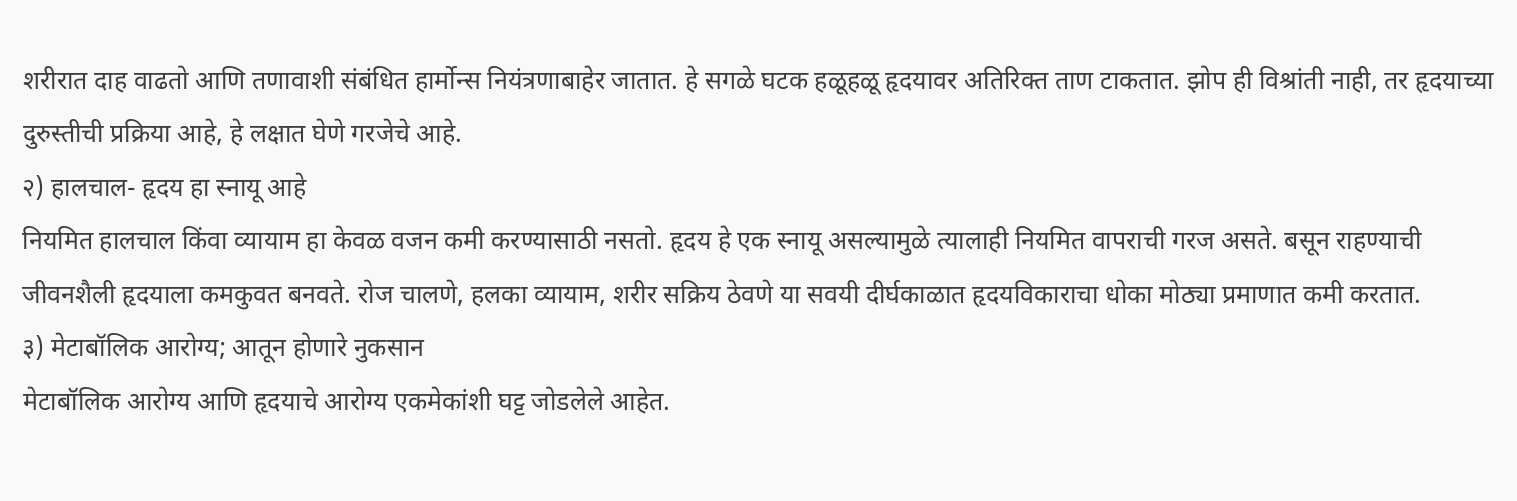शरीरात दाह वाढतो आणि तणावाशी संबंधित हार्मोन्स नियंत्रणाबाहेर जातात. हे सगळे घटक हळूहळू हृदयावर अतिरिक्त ताण टाकतात. झोप ही विश्रांती नाही, तर हृदयाच्या दुरुस्तीची प्रक्रिया आहे, हे लक्षात घेणे गरजेचे आहे.
२) हालचाल- हृदय हा स्नायू आहे
नियमित हालचाल किंवा व्यायाम हा केवळ वजन कमी करण्यासाठी नसतो. हृदय हे एक स्नायू असल्यामुळे त्यालाही नियमित वापराची गरज असते. बसून राहण्याची जीवनशैली हृदयाला कमकुवत बनवते. रोज चालणे, हलका व्यायाम, शरीर सक्रिय ठेवणे या सवयी दीर्घकाळात हृदयविकाराचा धोका मोठ्या प्रमाणात कमी करतात.
३) मेटाबॉलिक आरोग्य; आतून होणारे नुकसान
मेटाबॉलिक आरोग्य आणि हृदयाचे आरोग्य एकमेकांशी घट्ट जोडलेले आहेत.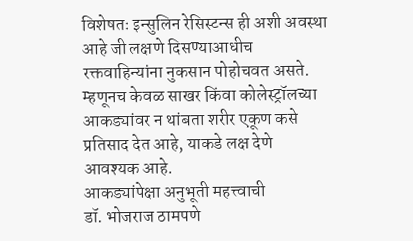विशेषतः इन्सुलिन रेसिस्टन्स ही अशी अवस्था आहे जी लक्षणे दिसण्याआधीच रक्तवाहिन्यांना नुकसान पोहोचवत असते. म्हणूनच केवळ साखर किंवा कोलेस्ट्रॉलच्या आकड्यांवर न थांबता शरीर एकूण कसे प्रतिसाद देत आहे, याकडे लक्ष देणे आवश्यक आहे.
आकड्यांपेक्षा अनुभूती महत्त्वाची
डॉ. भोजराज ठामपणे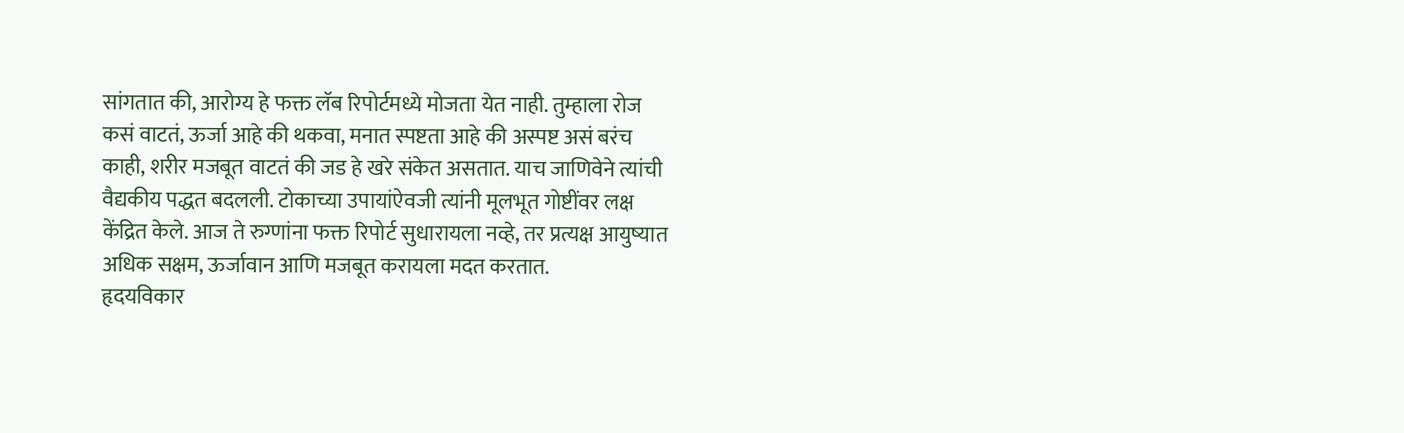सांगतात की, आरोग्य हे फक्त लॅब रिपोर्टमध्ये मोजता येत नाही. तुम्हाला रोज कसं वाटतं, ऊर्जा आहे की थकवा, मनात स्पष्टता आहे की अस्पष्ट असं बरंच काही, शरीर मजबूत वाटतं की जड हे खरे संकेत असतात. याच जाणिवेने त्यांची वैद्यकीय पद्धत बदलली. टोकाच्या उपायांऐवजी त्यांनी मूलभूत गोष्टींवर लक्ष केंद्रित केले. आज ते रुग्णांना फक्त रिपोर्ट सुधारायला नव्हे, तर प्रत्यक्ष आयुष्यात अधिक सक्षम, ऊर्जावान आणि मजबूत करायला मदत करतात.
हृदयविकार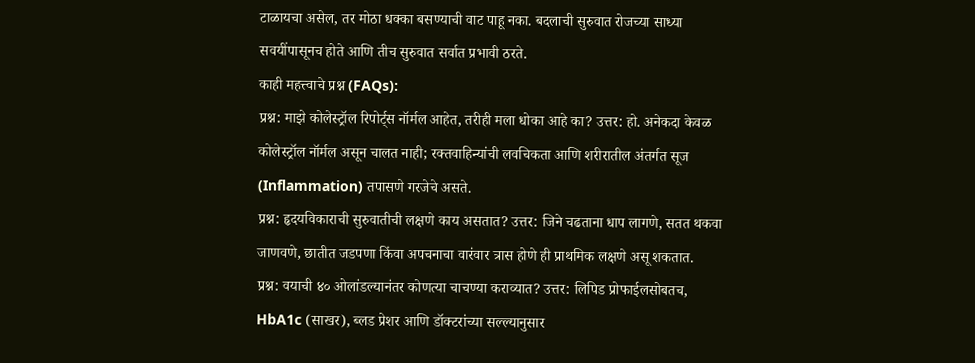टाळायचा असेल, तर मोठा धक्का बसण्याची वाट पाहू नका. बदलाची सुरुवात रोजच्या साध्या सवयींपासूनच होते आणि तीच सुरुवात सर्वात प्रभावी ठरते.
काही महत्त्वाचे प्रश्न (FAQs):
प्रश्न: माझे कोलेस्ट्रॉल रिपोर्ट्स नॉर्मल आहेत, तरीही मला धोका आहे का? उत्तर: हो. अनेकदा केवळ कोलेस्ट्रॉल नॉर्मल असून चालत नाही; रक्तवाहिन्यांची लवचिकता आणि शरीरातील अंतर्गत सूज (Inflammation) तपासणे गरजेचे असते.
प्रश्न: हृदयविकाराची सुरुवातीची लक्षणे काय असतात? उत्तर: जिने चढताना धाप लागणे, सतत थकवा जाणवणे, छातीत जडपणा किंवा अपचनाचा वारंवार त्रास होणे ही प्राथमिक लक्षणे असू शकतात.
प्रश्न: वयाची ४० ओलांडल्यानंतर कोणत्या चाचण्या कराव्यात? उत्तर: लिपिड प्रोफाईलसोबतच, HbA1c (साखर), ब्लड प्रेशर आणि डॉक्टरांच्या सल्ल्यानुसार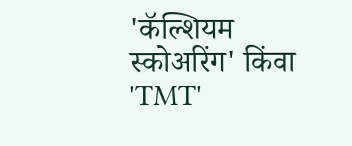'कॅल्शियम स्कोअरिंग' किंवा 'TMT'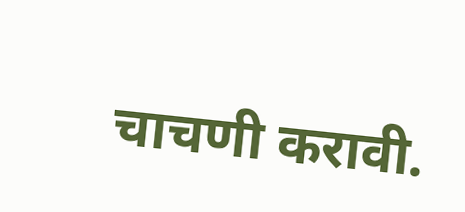चाचणी करावी.